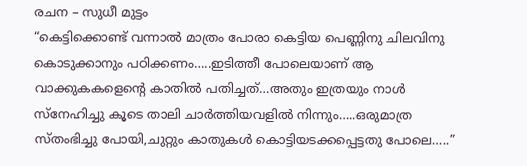രചന – സുധീ മുട്ടം
“കെട്ടിക്കൊണ്ട് വന്നാൽ മാത്രം പോരാ കെട്ടിയ പെണ്ണിനു ചിലവിനു കൊടുക്കാനും പഠിക്കണം…..ഇടിത്തീ പോലെയാണ് ആ വാക്കുകകളെന്റെ കാതിൽ പതിച്ചത്…അതും ഇത്രയും നാൾ സ്നേഹിച്ചു കൂടെ താലി ചാർത്തിയവളിൽ നിന്നും…..ഒരുമാത്ര സ്തംഭിച്ചു പോയി,ചുറ്റും കാതുകൾ കൊട്ടിയടക്കപ്പെട്ടതു പോലെ…..”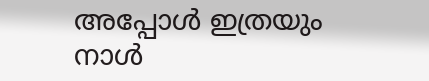അപ്പോൾ ഇത്രയും നാൾ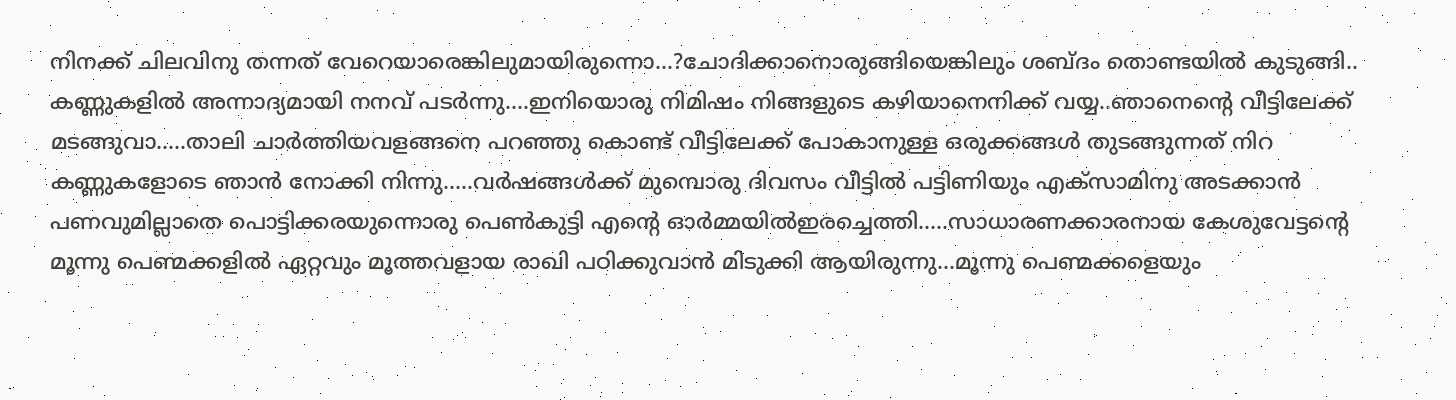നിനക്ക് ചിലവിനു തന്നത് വേറെയാരെങ്കിലുമായിരുന്നൊ…?ചോദിക്കാനൊരുങ്ങിയെങ്കിലും ശബ്ദം തൊണ്ടയിൽ കുടുങ്ങി.. കണ്ണുകളിൽ അന്നാദ്യമായി നനവ് പടർന്നു….ഇനിയൊരു നിമിഷം നിങ്ങളുടെ കഴിയാനെനിക്ക് വയ്യ..ഞാനെന്റെ വീട്ടിലേക്ക് മടങ്ങുവാ…..താലി ചാർത്തിയവളങ്ങനെ പറഞ്ഞു കൊണ്ട് വീട്ടിലേക്ക് പോകാനുള്ള ഒരുക്കങ്ങൾ തുടങ്ങുന്നത് നിറ കണ്ണുകളോടെ ഞാൻ നോക്കി നിന്നു…..വർഷങ്ങൾക്ക് മുമ്പൊരു ദിവസം വീട്ടിൽ പട്ടിണിയും എക്സാമിനു അടക്കാൻ പണവുമില്ലാതെ പൊട്ടിക്കരയുന്നൊരു പെൺകുട്ടി എന്റെ ഓർമ്മയിൽഇരച്ചെത്തി…..സാധാരണക്കാരനായ കേശുവേട്ടന്റെ മൂന്നു പെണ്മക്കളിൽ ഏറ്റവും മൂത്തവളായ രാഖി പഠിക്കുവാൻ മിടുക്കി ആയിരുന്നു…മൂന്നു പെണ്മക്കളെയും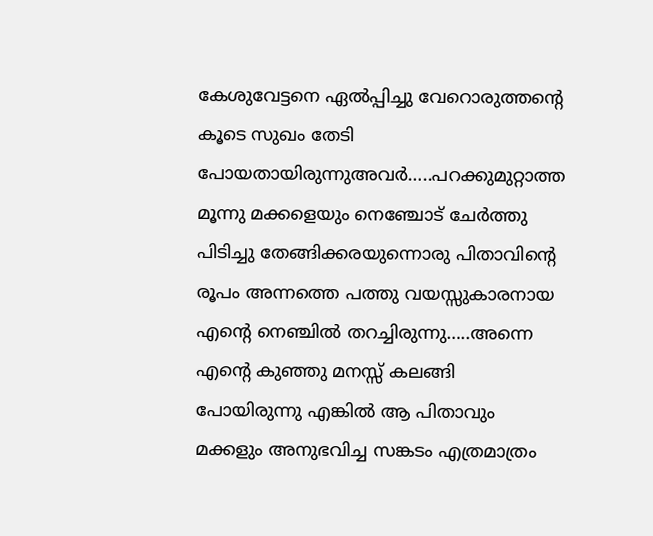കേശുവേട്ടനെ ഏൽപ്പിച്ചു വേറൊരുത്തന്റെ കൂടെ സുഖം തേടി പോയതായിരുന്നുഅവർ…..പറക്കുമുറ്റാത്ത മൂന്നു മക്കളെയും നെഞ്ചോട് ചേർത്തു പിടിച്ചു തേങ്ങിക്കരയുന്നൊരു പിതാവിന്റെ രൂപം അന്നത്തെ പത്തു വയസ്സുകാരനായ എന്റെ നെഞ്ചിൽ തറച്ചിരുന്നു…..അന്നെ എന്റെ കുഞ്ഞു മനസ്സ് കലങ്ങി പോയിരുന്നു എങ്കിൽ ആ പിതാവും മക്കളും അനുഭവിച്ച സങ്കടം എത്രമാത്രം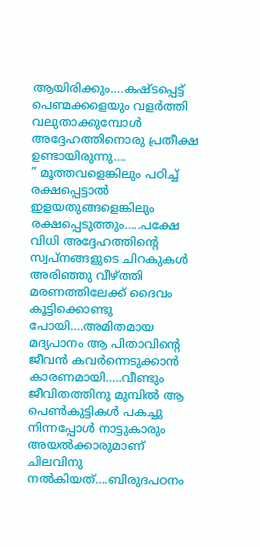ആയിരിക്കും….കഷ്ടപ്പെട്ട് പെണ്മക്കളെയും വളർത്തി വലുതാക്കുമ്പോൾ അദ്ദേഹത്തിനൊരു പ്രതീക്ഷ ഉണ്ടായിരുന്നു….
” മൂത്തവളെങ്കിലും പഠിച്ച് രക്ഷപ്പെട്ടാൽ ഇളയതുങ്ങളെങ്കിലും രക്ഷപ്പെടുത്തും…..പക്ഷേ വിധി അദ്ദേഹത്തിന്റെ സ്വപ്നങ്ങളുടെ ചിറകുകൾ അരിഞ്ഞു വീഴ്ത്തി മരണത്തിലേക്ക് ദൈവം കൂട്ടിക്കൊണ്ടു പോയി….അമിതമായ മദ്യപാനം ആ പിതാവിന്റെ ജീവൻ കവർന്നെടുക്കാൻ കാരണമായി…..വീണ്ടും ജീവിതത്തിനു മുമ്പിൽ ആ പെൺകുട്ടികൾ പകച്ചു നിന്നപ്പോൾ നാട്ടുകാരും അയൽക്കാരുമാണ് ചിലവിനു നൽകിയത്….ബിരുദപഠനം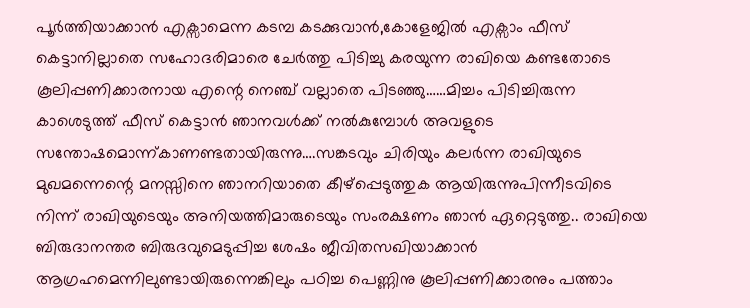പൂർത്തിയാക്കാൻ എക്സാമെന്ന കടമ്പ കടക്കുവാൻ,കോളേജിൽ എക്സാം ഫീസ് കെട്ടാനില്ലാതെ സഹോദരിമാരെ ചേർത്തു പിടിച്ചു കരയുന്ന രാഖിയെ കണ്ടതോടെ കൂലിപ്പണിക്കാരനായ എന്റെ നെഞ്ച് വല്ലാതെ പിടഞ്ഞു……മിച്ചം പിടിച്ചിരുന്ന കാശെടുത്ത് ഫീസ് കെട്ടാൻ ഞാനവൾക്ക് നൽകുമ്പോൾ അവളുടെ സന്തോഷമൊന്ന്കാണണ്ടതായിരുന്നു….സങ്കടവും ചിരിയും കലർന്ന രാഖിയുടെ മുഖമന്നെന്റെ മനസ്സിനെ ഞാനറിയാതെ കീഴ്പ്പെടുത്തുക ആയിരുന്നുപിന്നീടവിടെ നിന്ന് രാഖിയുടെയും അനിയത്തിമാരുടെയും സംരക്ഷണം ഞാൻ ഏറ്റെടുത്തു.. രാഖിയെ ബിരുദാനന്തര ബിരുദവുമെടുപ്പിച്ച ശേഷം ജീവിതസഖിയാക്കാൻ ആഗ്രഹമെന്നിലുണ്ടായിരുന്നെങ്കിലും പഠിച്ച പെണ്ണിനു കൂലിപ്പണിക്കാരനും പത്താം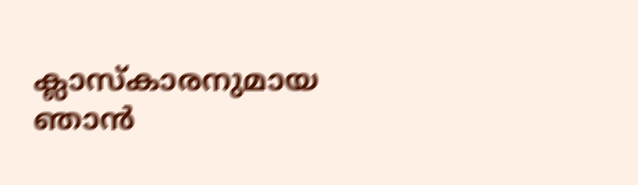ക്ലാസ്കാരനുമായ ഞാൻ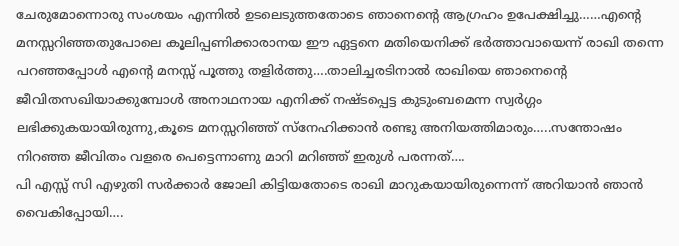ചേരുമോന്നൊരു സംശയം എന്നിൽ ഉടലെടുത്തതോടെ ഞാനെന്റെ ആഗ്രഹം ഉപേക്ഷിച്ചു……എന്റെ മനസ്സറിഞ്ഞതുപോലെ കൂലിപ്പണിക്കാരാനയ ഈ ഏട്ടനെ മതിയെനിക്ക് ഭർത്താവായെന്ന് രാഖി തന്നെ പറഞ്ഞപ്പോൾ എന്റെ മനസ്സ് പൂത്തു തളിർത്തു….താലിച്ചരടിനാൽ രാഖിയെ ഞാനെന്റെ ജീവിതസഖിയാക്കുമ്പോൾ അനാഥനായ എനിക്ക് നഷ്ടപ്പെട്ട കുടുംബമെന്ന സ്വർഗ്ഗം ലഭിക്കുകയായിരുന്നു,കൂടെ മനസ്സറിഞ്ഞ് സ്നേഹിക്കാൻ രണ്ടു അനിയത്തിമാരും…..സന്തോഷം നിറഞ്ഞ ജീവിതം വളരെ പെട്ടെന്നാണു മാറി മറിഞ്ഞ് ഇരുൾ പരന്നത്….
പി എസ്സ് സി എഴുതി സർക്കാർ ജോലി കിട്ടിയതോടെ രാഖി മാറുകയായിരുന്നെന്ന് അറിയാൻ ഞാൻ വൈകിപ്പോയി….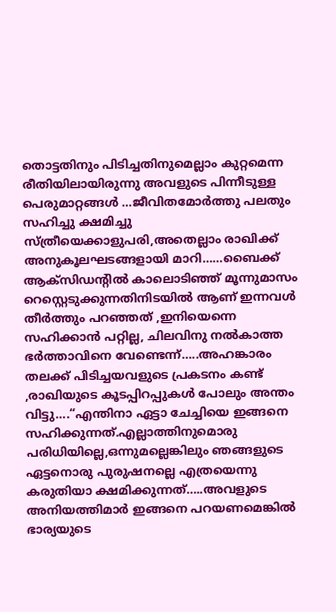തൊട്ടതിനും പിടിച്ചതിനുമെല്ലാം കുറ്റമെന്ന രീതിയിലായിരുന്നു അവളുടെ പിന്നീടുള്ള പെരുമാറ്റങ്ങൾ …ജീവിതമോർത്തു പലതും സഹിച്ചു ക്ഷമിച്ചു സ്ത്രീയെക്കാളുപരി,അതെല്ലാം രാഖിക്ക് അനുകൂലഘടങ്ങളായി മാറി……ബൈക്ക് ആക്സിഡന്റിൽ കാലൊടിഞ്ഞ് മൂന്നുമാസം റെസ്റ്റെടുക്കുന്നതിനിടയിൽ ആണ് ഇന്നവൾ തീർത്തും പറഞ്ഞത് ,ഇനിയെന്നെ സഹിക്കാൻ പറ്റില്ല, ചിലവിനു നൽകാത്ത ഭർത്താവിനെ വേണ്ടെന്ന്…..അഹങ്കാരം തലക്ക് പിടിച്ചയവളുടെ പ്രകടനം കണ്ട് ,രാഖിയുടെ കൂടപ്പിറപ്പുകൾ പോലും അന്തം വിട്ടു….“എന്തിനാ ഏട്ടാ ചേച്ചിയെ ഇങ്ങനെ സഹിക്കുന്നത്.എല്ലാത്തിനുമൊരു പരിധിയില്ലെ,ഒന്നുമല്ലെങ്കിലും ഞങ്ങളുടെ ഏട്ടനൊരു പുരുഷനല്ലെ എത്രയെന്നു കരുതിയാ ക്ഷമിക്കുന്നത്…..അവളുടെ അനിയത്തിമാർ ഇങ്ങനെ പറയണമെങ്കിൽ ഭാര്യയുടെ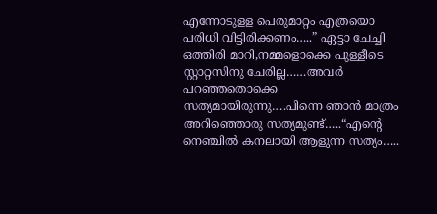എന്നോടുളള പെരുമാറ്റം എത്രയൊ പരിധി വിട്ടിരിക്കണം…..” ഏട്ടാ ചേച്ചി ഒത്തിരി മാറി,നമ്മളൊക്കെ പുള്ളീടെ സ്റ്റാറ്റസിനു ചേരില്ല……അവർ പറഞ്ഞതൊക്കെ സത്യമായിരുന്നു….പിന്നെ ഞാൻ മാത്രം അറിഞ്ഞൊരു സത്യമുണ്ട്…..“എന്റെ നെഞ്ചിൽ കനലായി ആളുന്ന സത്യം…..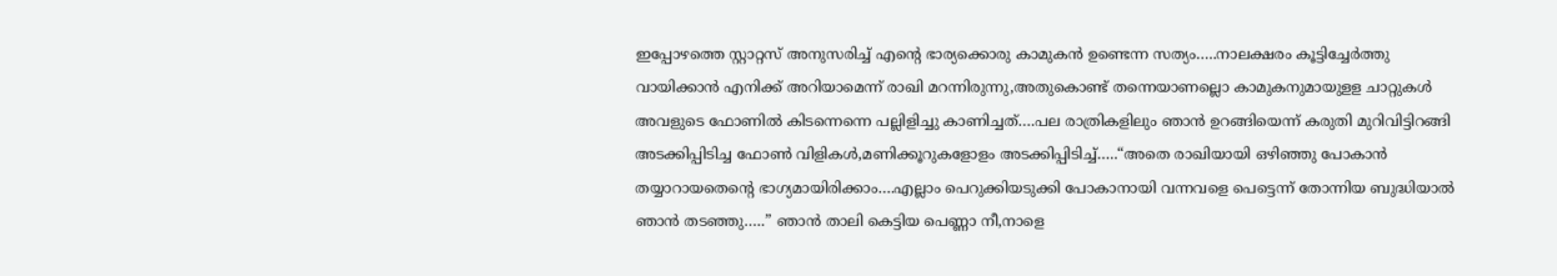ഇപ്പോഴത്തെ സ്റ്റാറ്റസ് അനുസരിച്ച് എന്റെ ഭാര്യക്കൊരു കാമുകൻ ഉണ്ടെന്ന സത്യം…..നാലക്ഷരം കൂട്ടിച്ചേർത്തു വായിക്കാൻ എനിക്ക് അറിയാമെന്ന് രാഖി മറന്നിരുന്നു,അതുകൊണ്ട് തന്നെയാണല്ലൊ കാമുകനുമായുളള ചാറ്റുകൾ അവളുടെ ഫോണിൽ കിടന്നെന്നെ പല്ലിളിച്ചു കാണിച്ചത്….പല രാത്രികളിലും ഞാൻ ഉറങ്ങിയെന്ന് കരുതി മുറിവിട്ടിറങ്ങി അടക്കിപ്പിടിച്ച ഫോൺ വിളികൾ,മണിക്കൂറുകളോളം അടക്കിപ്പിടിച്ച്…..“അതെ രാഖിയായി ഒഴിഞ്ഞു പോകാൻ തയ്യാറായതെന്റെ ഭാഗ്യമായിരിക്കാം….എല്ലാം പെറുക്കിയടുക്കി പോകാനായി വന്നവളെ പെട്ടെന്ന് തോന്നിയ ബുദ്ധിയാൽ ഞാൻ തടഞ്ഞു…..” ഞാൻ താലി കെട്ടിയ പെണ്ണാ നീ,നാളെ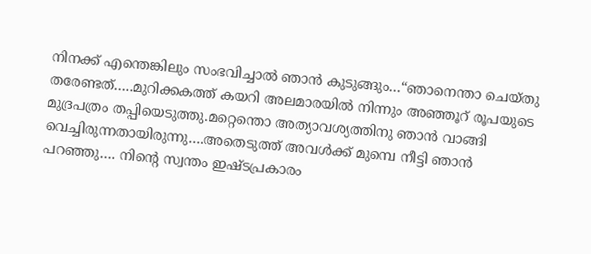നിനക്ക് എന്തെങ്കിലും സംഭവിച്ചാൽ ഞാൻ കുടുങ്ങും…“ഞാനെന്താ ചെയ്തു തരേണ്ടത്…..മുറിക്കകത്ത് കയറി അലമാരയിൽ നിന്നും അഞ്ഞൂറ് രൂപയുടെ മുദ്രപത്രം തപ്പിയെടുത്തു.മറ്റെന്തൊ അത്യാവശ്യത്തിനു ഞാൻ വാങ്ങി വെച്ചിരുന്നതായിരുന്നു….അതെടുത്ത് അവൾക്ക് മുമ്പെ നീട്ടി ഞാൻ പറഞ്ഞു…. നിന്റെ സ്വന്തം ഇഷ്ടപ്രകാരം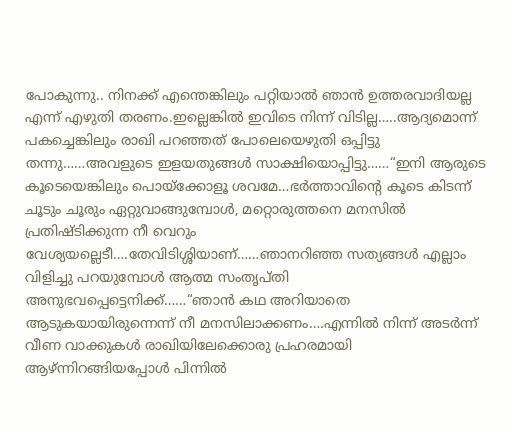പോകുന്നു.. നിനക്ക് എന്തെങ്കിലും പറ്റിയാൽ ഞാൻ ഉത്തരവാദിയല്ല എന്ന് എഴുതി തരണം.ഇല്ലെങ്കിൽ ഇവിടെ നിന്ന് വിടില്ല…..ആദ്യമൊന്ന് പകച്ചെങ്കിലും രാഖി പറഞ്ഞത് പോലെയെഴുതി ഒപ്പിട്ടു തന്നു……അവളുടെ ഇളയതുങ്ങൾ സാക്ഷിയൊപ്പിട്ടു……“ഇനി ആരുടെ കൂടെയെങ്കിലും പൊയ്ക്കോളൂ ശവമേ…ഭർത്താവിന്റെ കൂടെ കിടന്ന് ചൂടും ചൂരും ഏറ്റുവാങ്ങുമ്പോൾ, മറ്റൊരുത്തനെ മനസിൽ പ്രതിഷ്ടിക്കുന്ന നീ വെറും വേശ്യയല്ലെടീ….തേവിടിശ്ശിയാണ്……ഞാനറിഞ്ഞ സത്യങ്ങൾ എല്ലാം വിളിച്ചു പറയുമ്പോൾ ആത്മ സംതൃപ്തി അനുഭവപ്പെട്ടെനിക്ക്……“ഞാൻ കഥ അറിയാതെ ആടുകയായിരുന്നെന്ന് നീ മനസിലാക്കണം….എന്നിൽ നിന്ന് അടർന്ന് വീണ വാക്കുകൾ രാഖിയിലേക്കൊരു പ്രഹരമായി ആഴ്ന്നിറങ്ങിയപ്പോൾ പിന്നിൽ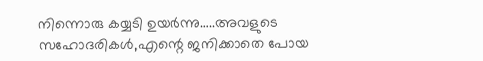നിന്നൊരു കയ്യടി ഉയർന്നു…..അവളുടെ സഹോദരികൾ,എന്റെ ജനിക്കാതെ പോയ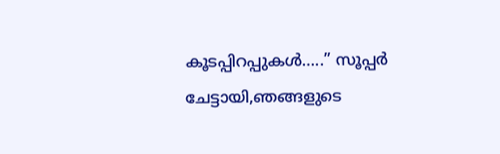കൂടപ്പിറപ്പുകൾ…..” സൂപ്പർ ചേട്ടായി,ഞങ്ങളുടെ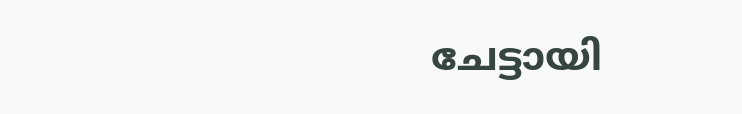ചേട്ടായി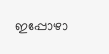ഇപ്പോഴാ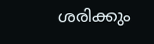ശരിക്കും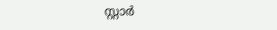സ്റ്റാർ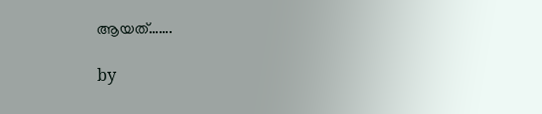ആയത്…….

by